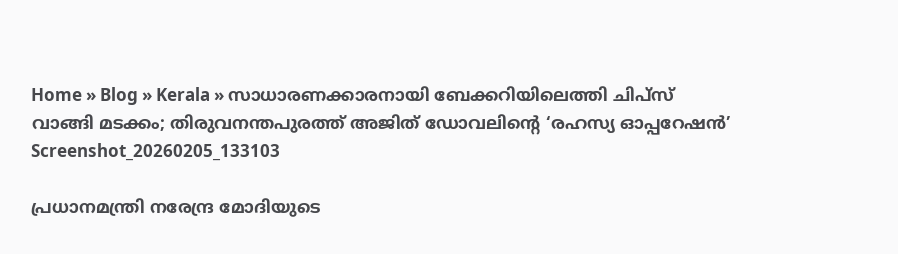Home » Blog » Kerala » സാധാരണക്കാരനായി ബേക്കറിയിലെത്തി ചിപ്‌സ് വാങ്ങി മടക്കം; തിരുവനന്തപുരത്ത് അജിത് ഡോവലിന്റെ ‘രഹസ്യ ഓപ്പറേഷൻ’
Screenshot_20260205_133103

പ്രധാനമന്ത്രി നരേന്ദ്ര മോദിയുടെ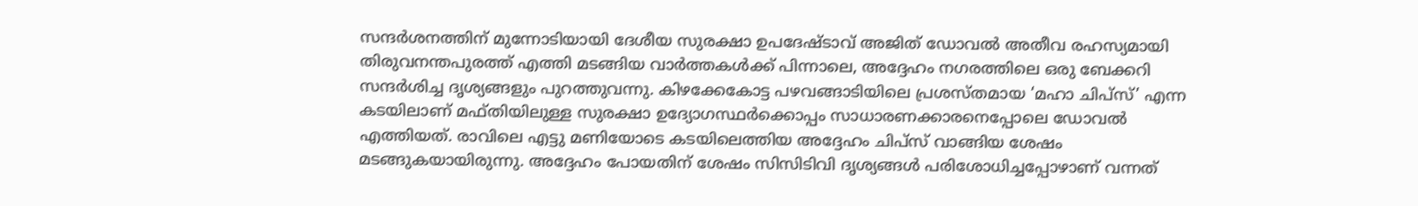സന്ദർശനത്തിന് മുന്നോടിയായി ദേശീയ സുരക്ഷാ ഉപദേഷ്ടാവ് അജിത് ഡോവൽ അതീവ രഹസ്യമായി തിരുവനന്തപുരത്ത് എത്തി മടങ്ങിയ വാർത്തകൾക്ക് പിന്നാലെ, അദ്ദേഹം നഗരത്തിലെ ഒരു ബേക്കറി സന്ദർശിച്ച ദൃശ്യങ്ങളും പുറത്തുവന്നു. കിഴക്കേകോട്ട പഴവങ്ങാടിയിലെ പ്രശസ്തമായ ‘മഹാ ചിപ്‌സ്’ എന്ന കടയിലാണ് മഫ്തിയിലുള്ള സുരക്ഷാ ഉദ്യോഗസ്ഥർക്കൊപ്പം സാധാരണക്കാരനെപ്പോലെ ഡോവൽ എത്തിയത്. രാവിലെ എട്ടു മണിയോടെ കടയിലെത്തിയ അദ്ദേഹം ചിപ്‌സ് വാങ്ങിയ ശേഷം മടങ്ങുകയായിരുന്നു. അദ്ദേഹം പോയതിന് ശേഷം സിസിടിവി ദൃശ്യങ്ങൾ പരിശോധിച്ചപ്പോഴാണ് വന്നത്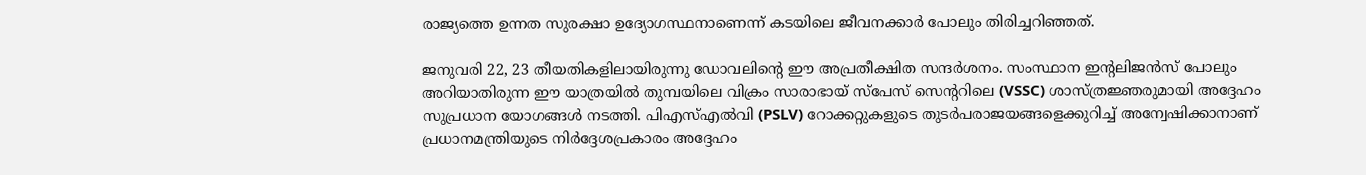രാജ്യത്തെ ഉന്നത സുരക്ഷാ ഉദ്യോഗസ്ഥനാണെന്ന് കടയിലെ ജീവനക്കാർ പോലും തിരിച്ചറിഞ്ഞത്.

ജനുവരി 22, 23 തീയതികളിലായിരുന്നു ഡോവലിന്റെ ഈ അപ്രതീക്ഷിത സന്ദർശനം. സംസ്ഥാന ഇന്റലിജൻസ് പോലും അറിയാതിരുന്ന ഈ യാത്രയിൽ തുമ്പയിലെ വിക്രം സാരാഭായ് സ്പേസ് സെന്ററിലെ (VSSC) ശാസ്ത്രജ്ഞരുമായി അദ്ദേഹം സുപ്രധാന യോഗങ്ങൾ നടത്തി. പിഎസ്എൽവി (PSLV) റോക്കറ്റുകളുടെ തുടർപരാജയങ്ങളെക്കുറിച്ച് അന്വേഷിക്കാനാണ് പ്രധാനമന്ത്രിയുടെ നിർദ്ദേശപ്രകാരം അദ്ദേഹം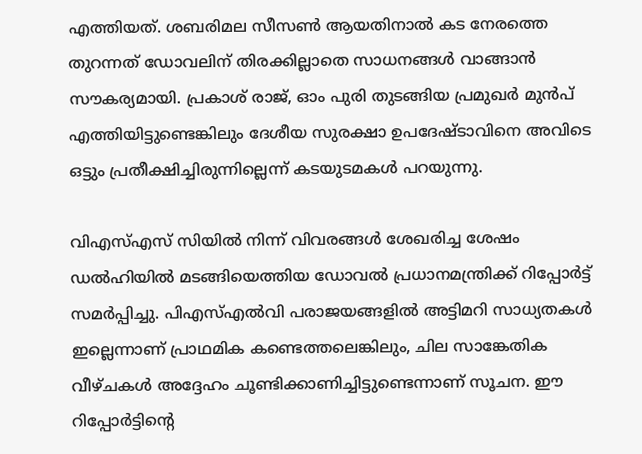എത്തിയത്. ശബരിമല സീസൺ ആയതിനാൽ കട നേരത്തെ തുറന്നത് ഡോവലിന് തിരക്കില്ലാതെ സാധനങ്ങൾ വാങ്ങാൻ സൗകര്യമായി. പ്രകാശ് രാജ്, ഓം പുരി തുടങ്ങിയ പ്രമുഖർ മുൻപ് എത്തിയിട്ടുണ്ടെങ്കിലും ദേശീയ സുരക്ഷാ ഉപദേഷ്ടാവിനെ അവിടെ ഒട്ടും പ്രതീക്ഷിച്ചിരുന്നില്ലെന്ന് കടയുടമകൾ പറയുന്നു.

വിഎസ്എസ് സിയിൽ നിന്ന് വിവരങ്ങൾ ശേഖരിച്ച ശേഷം ഡൽഹിയിൽ മടങ്ങിയെത്തിയ ഡോവൽ പ്രധാനമന്ത്രിക്ക് റിപ്പോർട്ട് സമർപ്പിച്ചു. പിഎസ്എൽവി പരാജയങ്ങളിൽ അട്ടിമറി സാധ്യതകൾ ഇല്ലെന്നാണ് പ്രാഥമിക കണ്ടെത്തലെങ്കിലും, ചില സാങ്കേതിക വീഴ്ചകൾ അദ്ദേഹം ചൂണ്ടിക്കാണിച്ചിട്ടുണ്ടെന്നാണ് സൂചന. ഈ റിപ്പോർട്ടിന്റെ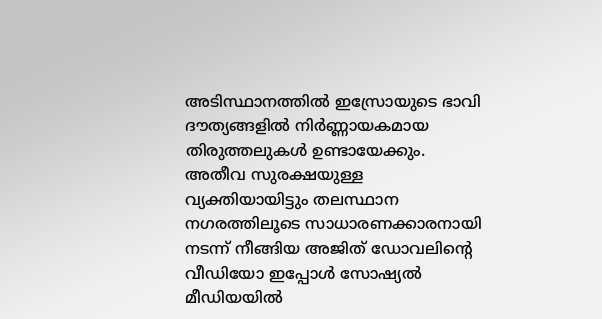അടിസ്ഥാനത്തിൽ ഇസ്രോയുടെ ഭാവി ദൗത്യങ്ങളിൽ നിർണ്ണായകമായ തിരുത്തലുകൾ ഉണ്ടായേക്കും. അതീവ സുരക്ഷയുള്ള വ്യക്തിയായിട്ടും തലസ്ഥാന നഗരത്തിലൂടെ സാധാരണക്കാരനായി നടന്ന് നീങ്ങിയ അജിത് ഡോവലിന്റെ വീഡിയോ ഇപ്പോൾ സോഷ്യൽ മീഡിയയിൽ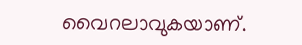വൈറലാവുകയാണ്.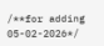/**for adding 05-02-2026*/